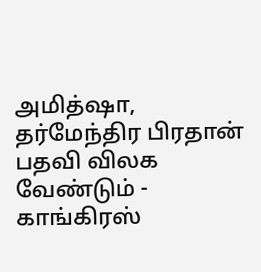அமித்ஷா, தர்மேந்திர பிரதான் பதவி விலக வேண்டும் - காங்கிரஸ்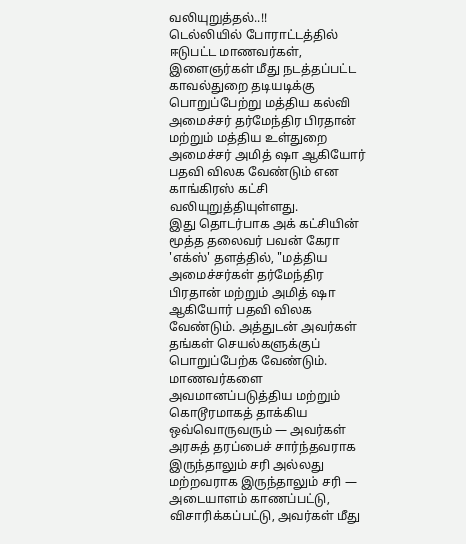வலியுறுத்தல்..!!
டெல்லியில் போராட்டத்தில் ஈடுபட்ட மாணவர்கள், இளைஞர்கள் மீது நடத்தப்பட்ட காவல்துறை தடியடிக்கு பொறுப்பேற்று மத்திய கல்வி அமைச்சர் தர்மேந்திர பிரதான் மற்றும் மத்திய உள்துறை அமைச்சர் அமித் ஷா ஆகியோர் பதவி விலக வேண்டும் என காங்கிரஸ் கட்சி வலியுறுத்தியுள்ளது.
இது தொடர்பாக அக் கட்சியின் மூத்த தலைவர் பவன் கேரா 'எக்ஸ்' தளத்தில், "மத்திய அமைச்சர்கள் தர்மேந்திர பிரதான் மற்றும் அமித் ஷா ஆகியோர் பதவி விலக வேண்டும். அத்துடன் அவர்கள் தங்கள் செயல்களுக்குப் பொறுப்பேற்க வேண்டும்.
மாணவர்களை அவமானப்படுத்திய மற்றும் கொடூரமாகத் தாக்கிய ஒவ்வொருவரும் — அவர்கள் அரசுத் தரப்பைச் சார்ந்தவராக இருந்தாலும் சரி அல்லது மற்றவராக இருந்தாலும் சரி — அடையாளம் காணப்பட்டு, விசாரிக்கப்பட்டு, அவர்கள் மீது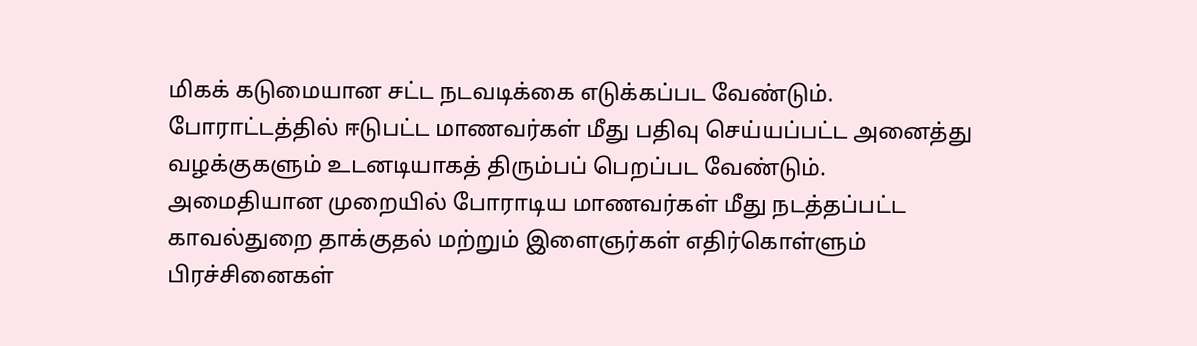மிகக் கடுமையான சட்ட நடவடிக்கை எடுக்கப்பட வேண்டும்.
போராட்டத்தில் ஈடுபட்ட மாணவர்கள் மீது பதிவு செய்யப்பட்ட அனைத்து வழக்குகளும் உடனடியாகத் திரும்பப் பெறப்பட வேண்டும்.
அமைதியான முறையில் போராடிய மாணவர்கள் மீது நடத்தப்பட்ட காவல்துறை தாக்குதல் மற்றும் இளைஞர்கள் எதிர்கொள்ளும் பிரச்சினைகள்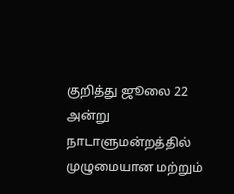குறித்து ஜூலை 22 அன்று நாடாளுமன்றத்தில் முழுமையான மற்றும்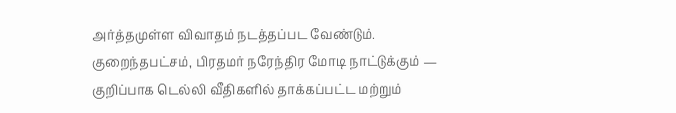அர்த்தமுள்ள விவாதம் நடத்தப்பட வேண்டும்.
குறைந்தபட்சம், பிரதமர் நரேந்திர மோடி நாட்டுக்கும் — குறிப்பாக டெல்லி வீதிகளில் தாக்கப்பட்ட மற்றும்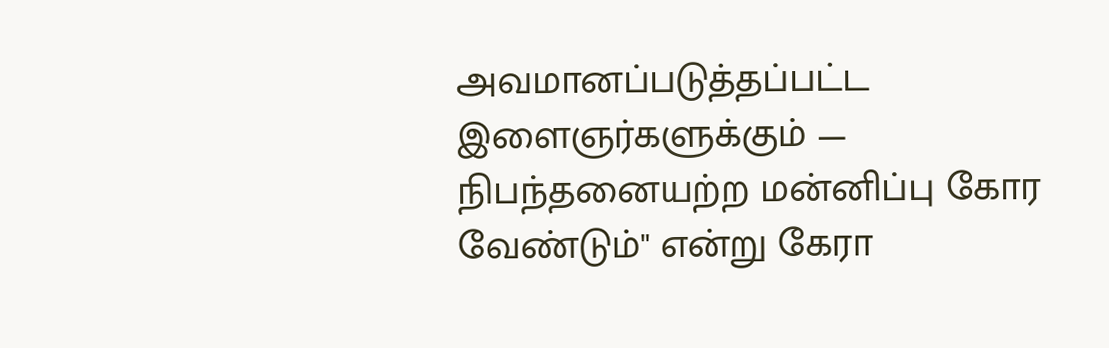அவமானப்படுத்தப்பட்ட இளைஞர்களுக்கும் — நிபந்தனையற்ற மன்னிப்பு கோர வேண்டும்" என்று கேரா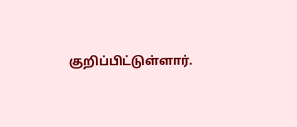குறிப்பிட்டுள்ளார்.